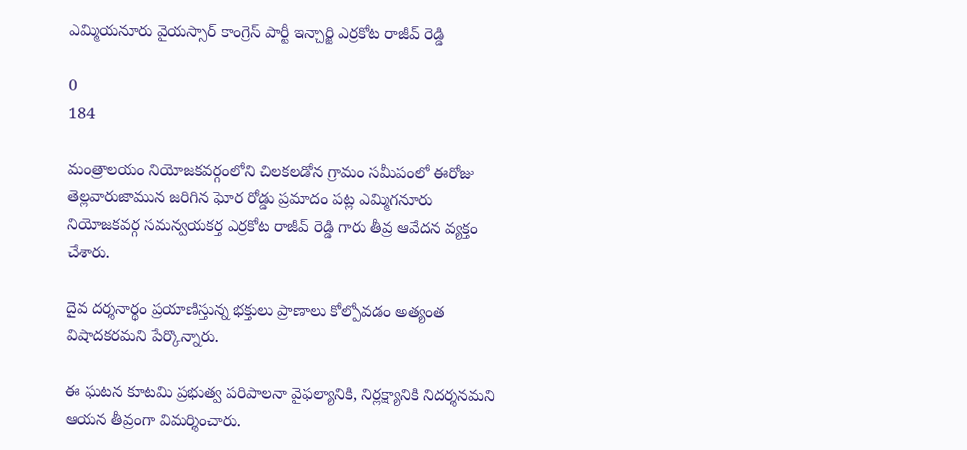ఎమ్మియనూరు వైయస్సార్ కాంగ్రెస్ పార్టీ ఇన్చార్జి ఎర్రకోట రాజీవ్ రెడ్డి

0
184

మంత్రాలయం నియోజకవర్గంలోని చిలకలడోన గ్రామం సమీపంలో ఈరోజు తెల్లవారుజామున జరిగిన ఘోర రోడ్డు ప్రమాదం పట్ల ఎమ్మిగనూరు నియోజకవర్గ సమన్వయకర్త ఎర్రకోట రాజీవ్ రెడ్డి గారు తీవ్ర ఆవేదన వ్యక్తం చేశారు.

దైవ దర్శనార్థం ప్రయాణిస్తున్న భక్తులు ప్రాణాలు కోల్పోవడం అత్యంత విషాదకరమని పేర్కొన్నారు.

ఈ ఘటన కూటమి ప్రభుత్వ పరిపాలనా వైఫల్యానికి, నిర్లక్ష్యానికి నిదర్శనమని ఆయన తీవ్రంగా విమర్శించారు.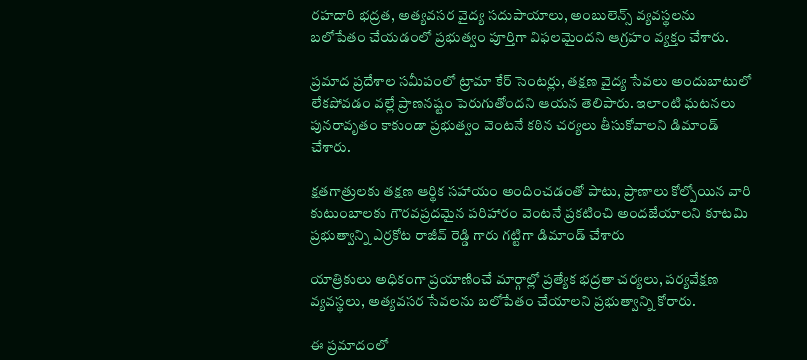రహదారి భద్రత, అత్యవసర వైద్య సదుపాయాలు, అంబులెన్స్ వ్యవస్థలను బలోపేతం చేయడంలో ప్రభుత్వం పూర్తిగా విఫలమైందని ఆగ్రహం వ్యక్తం చేశారు.

ప్ర‌మాద ప్రదేశాల సమీపంలో ట్రామా కేర్ సెంటర్లు, తక్షణ వైద్య సేవలు అందుబాటులో లేకపోవడం వల్లే ప్రాణనష్టం పెరుగుతోందని ఆయన తెలిపారు. ఇలాంటి ఘటనలు పునరావృతం కాకుండా ప్రభుత్వం వెంటనే కఠిన చర్యలు తీసుకోవాలని డిమాండ్ చేశారు.

క్షతగాత్రులకు తక్షణ ఆర్థిక సహాయం అందించడంతో పాటు, ప్రాణాలు కోల్పోయిన వారి కుటుంబాలకు గౌరవప్రదమైన పరిహారం వెంటనే ప్రకటించి అందజేయాలని కూటమి ప్రభుత్వాన్ని ఎర్రకోట రాజీవ్ రెడ్డి గారు గట్టిగా డిమాండ్ చేశారు

యాత్రికులు అధికంగా ప్రయాణించే మార్గాల్లో ప్రత్యేక భద్రతా చర్యలు, పర్యవేక్షణ వ్యవస్థలు, అత్యవసర సేవలను బలోపేతం చేయాలని ప్రభుత్వాన్ని కోరారు.

ఈ ప్రమాదంలో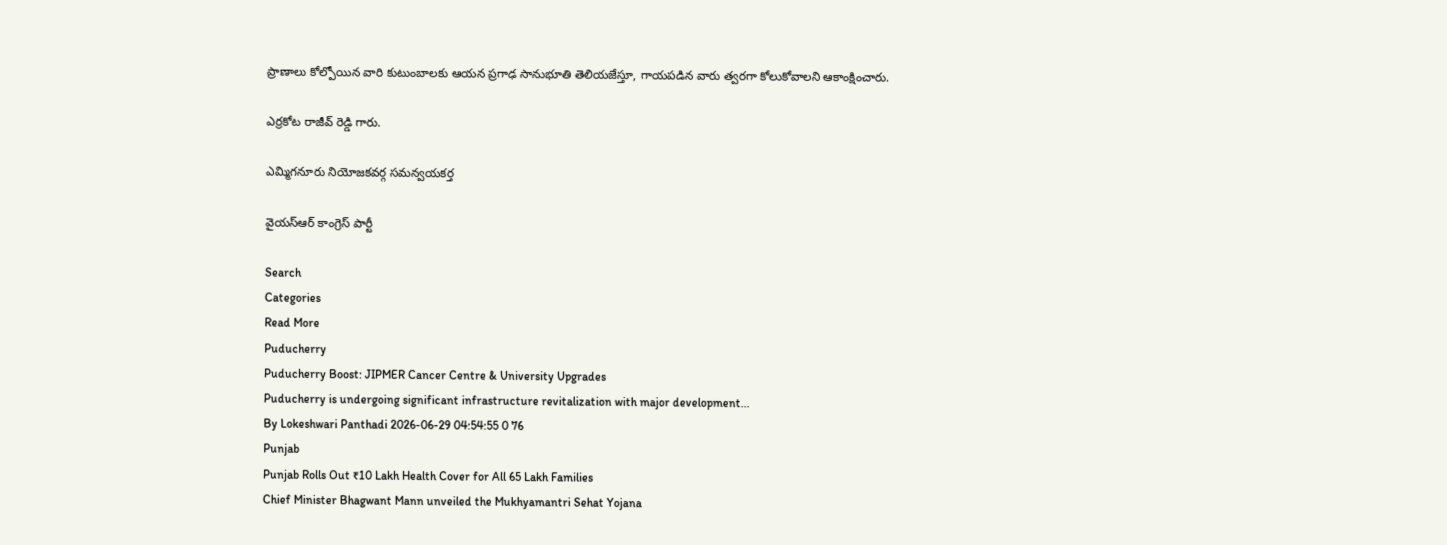ప్రాణాలు కోల్పోయిన వారి కుటుంబాలకు ఆయన ప్రగాఢ సానుభూతి తెలియజేస్తూ, గాయపడిన వారు త్వరగా కోలుకోవాలని ఆకాంక్షించారు.

ఎర్రకోట రాజీవ్ రెడ్డి గారు.

ఎమ్మిగనూరు నియోజకవర్గ సమన్వయకర్త

వైయస్ఆర్ కాంగ్రెస్ పార్టీ

Search
Categories
Read More
Puducherry
Puducherry Boost: JIPMER Cancer Centre & University Upgrades
Puducherry is undergoing significant infrastructure revitalization with major development...
By Lokeshwari Panthadi 2026-06-29 04:54:55 0 76
Punjab
Punjab Rolls Out ₹10 Lakh Health Cover for All 65 Lakh Families
Chief Minister Bhagwant Mann unveiled the Mukhyamantri Sehat Yojana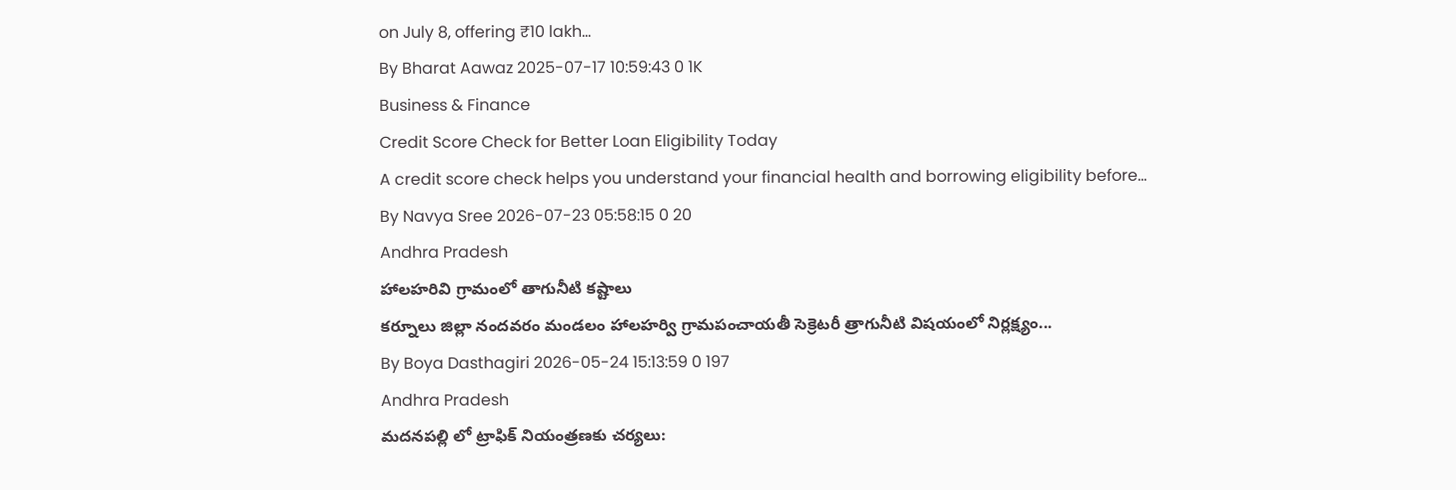on July 8, offering ₹10 lakh...
By Bharat Aawaz 2025-07-17 10:59:43 0 1K
Business & Finance
Credit Score Check for Better Loan Eligibility Today
A credit score check helps you understand your financial health and borrowing eligibility before...
By Navya Sree 2026-07-23 05:58:15 0 20
Andhra Pradesh
హాలహరివి గ్రామంలో తాగునీటి కష్టాలు
కర్నూలు జిల్లా నందవరం మండలం హాలహర్వి గ్రామపంచాయతీ సెక్రెటరీ త్రాగునీటి విషయంలో నిర్లక్ష్యం...
By Boya Dasthagiri 2026-05-24 15:13:59 0 197
Andhra Pradesh
మదనపల్లి లో ట్రాఫిక్ నియంత్రణకు చర్యలు: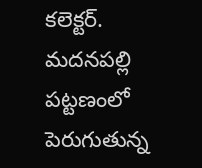కలెక్టర్.
మదనపల్లి పట్టణంలో పెరుగుతున్న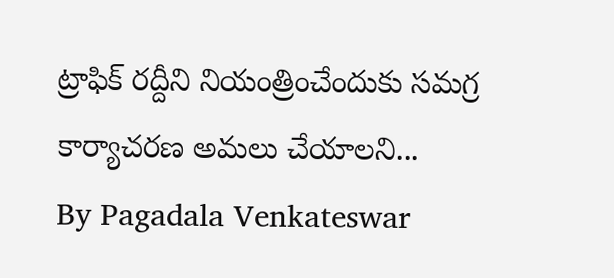ట్రాఫిక్ రద్దీని నియంత్రించేందుకు సమగ్ర కార్యాచరణ అమలు చేయాలని...
By Pagadala Venkateswar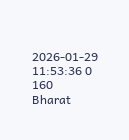2026-01-29 11:53:36 0 160
Bharat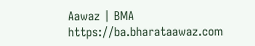Aawaz | BMA https://ba.bharataawaz.com